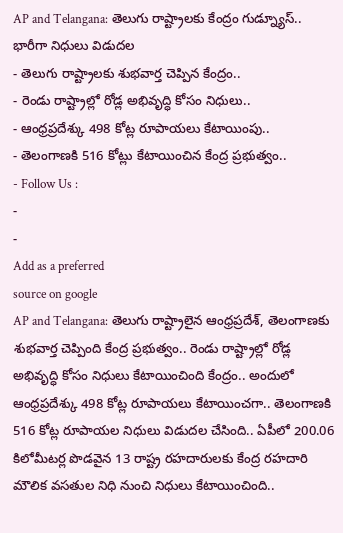AP and Telangana: తెలుగు రాష్ట్రాలకు కేంద్రం గుడ్న్యూస్.. భారీగా నిధులు విడుదల
- తెలుగు రాష్ట్రాలకు శుభవార్త చెప్పిన కేంద్రం..
- రెండు రాష్ట్రాల్లో రోడ్ల అభివృద్ధి కోసం నిధులు..
- ఆంధ్రప్రదేశ్కు 498 కోట్ల రూపాయలు కేటాయింపు..
- తెలంగాణకి 516 కోట్లు కేటాయించిన కేంద్ర ప్రభుత్వం..
- Follow Us :
-
-
Add as a preferred
source on google
AP and Telangana: తెలుగు రాష్ట్రాలైన ఆంధ్రప్రదేశ్, తెలంగాణకు శుభవార్త చెప్పింది కేంద్ర ప్రభుత్వం.. రెండు రాష్ట్రాల్లో రోడ్ల అభివృద్ధి కోసం నిధులు కేటాయించింది కేంద్రం.. అందులో ఆంధ్రప్రదేశ్కు 498 కోట్ల రూపాయలు కేటాయించగా.. తెలంగాణకి 516 కోట్ల రూపాయల నిధులు విడుదల చేసింది.. ఏపీలో 200.06 కిలోమీటర్ల పొడవైన 13 రాష్ట్ర రహదారులకు కేంద్ర రహదారి మౌలిక వసతుల నిధి నుంచి నిధులు కేటాయించింది..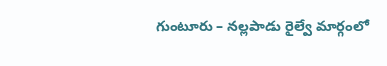గుంటూరు – నల్లపాడు రైల్వే మార్గంలో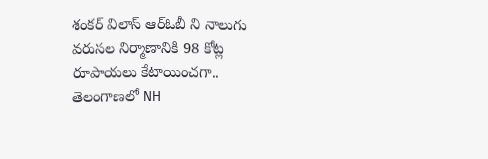శంకర్ విలాస్ ఆర్ఓబీ ని నాలుగు వరుసల నిర్మాణానికి 98 కోట్ల రూపాయలు కేటాయించగా.. తెలంగాణలో NH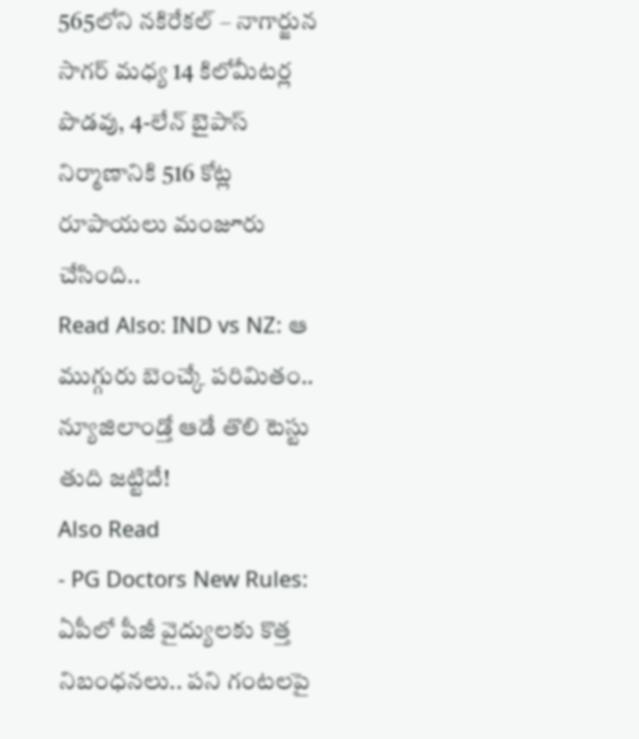565లోని నకిరేకల్ – నాగార్జున సాగర్ మధ్య 14 కిలోమీటర్ల పొడవు, 4-లేన్ బైపాస్ నిర్మాణానికి 516 కోట్ల రూపాయలు మంజూరు చేసింది..
Read Also: IND vs NZ: ఆ ముగ్గురు బెంచ్కే పరిమితం.. న్యూజిలాండ్తో ఆడే తొలి టెస్టు తుది జట్టిదే!
Also Read
- PG Doctors New Rules: ఏపీలో పీజీ వైద్యులకు కొత్త నిబంధనలు.. పని గంటలపై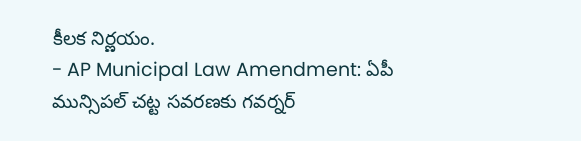కీలక నిర్ణయం.
- AP Municipal Law Amendment: ఏపీ మున్సిపల్ చట్ట సవరణకు గవర్నర్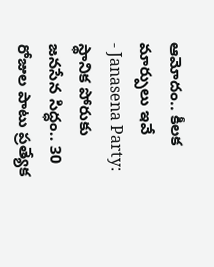ఆమోదం.. కీలక మార్పులు ఇవే
- Janasena Party: స్థానిక పోరుకు జనసేన సిద్ధం.. 30 రోజుల పాటు ప్రత్యేక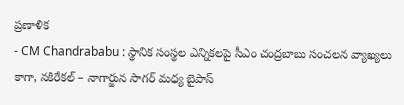ప్రణాళిక
- CM Chandrababu : స్థానిక సంస్థల ఎన్నికలపై సీఎం చంద్రబాబు సంచలన వ్యాఖ్యలు
కాగా, నకిరేకల్ – నాగార్జున సాగర్ మధ్య బైపాస్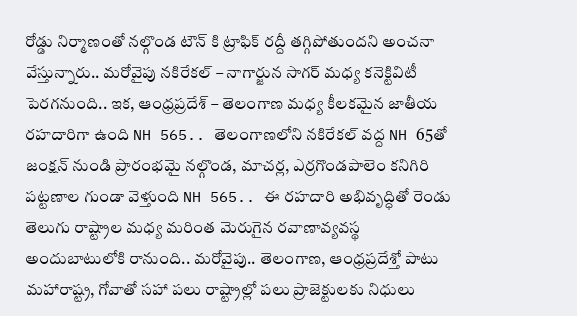రోడ్డు నిర్మాణంతో నల్గొండ టౌన్ కి ట్రాఫిక్ రద్దీ తగ్గిపోతుందని అంచనా వేస్తున్నారు.. మరోవైపు నకిరేకల్ – నాగార్జున సాగర్ మధ్య కనెక్టివిటీ పెరగనుంది.. ఇక, ఆంధ్రప్రదేశ్ – తెలంగాణ మధ్య కీలకమైన జాతీయ రహదారిగా ఉంది NH 565.. తెలంగాణలోని నకిరేకల్ వద్ద NH 65తో జంక్షన్ నుండి ప్రారంభమై నల్గొండ, మాచర్ల, ఎర్రగొండపాలెం కనిగిరి పట్టణాల గుండా వెళ్తుంది NH 565.. ఈ రహదారి అభివృద్ధితో రెండు తెలుగు రాష్ట్రాల మధ్య మరింత మెరుగైన రవాణావ్యవస్థ అందుబాటులోకి రానుంది.. మరోవైపు.. తెలంగాణ, ఆంధ్రప్రదేశ్తో పాటు మహారాష్ట్ర, గోవాతో సహా పలు రాష్ట్రాల్లో పలు ప్రాజెక్టులకు నిధులు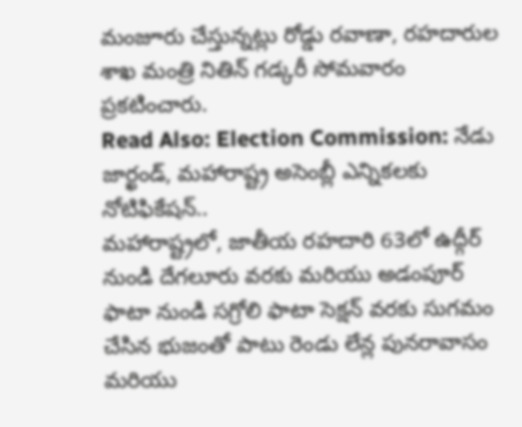మంజూరు చేస్తున్నట్లు రోడ్డు రవాణా, రహదారుల శాఖ మంత్రి నితిన్ గడ్కరీ సోమవారం ప్రకటించారు.
Read Also: Election Commission: నేడు జార్ఖండ్, మహారాష్ట్ర అసెంబ్లీ ఎన్నికలకు నోటిఫికేషన్..
మహారాష్ట్రలో, జాతీయ రహదారి 63లో ఉద్గీర్ నుండి దేగలూరు వరకు మరియు అడంపూర్ ఫాటా నుండి సగ్రోలి ఫాటా సెక్షన్ వరకు సుగమం చేసిన భుజంతో పాటు రెండు లేన్ల పునరావాసం మరియు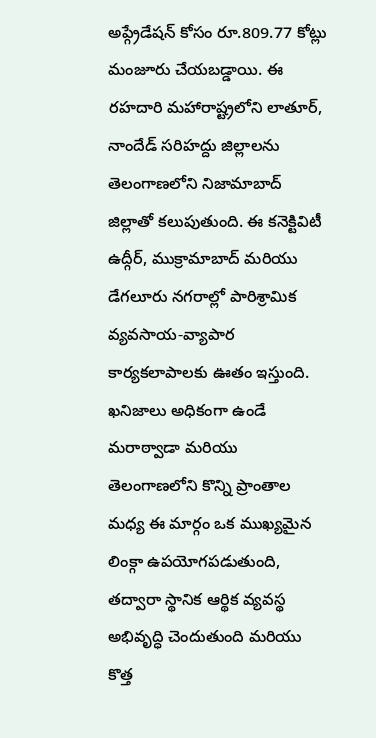అప్గ్రేడేషన్ కోసం రూ.809.77 కోట్లు మంజూరు చేయబడ్డాయి. ఈ రహదారి మహారాష్ట్రలోని లాతూర్, నాందేడ్ సరిహద్దు జిల్లాలను తెలంగాణలోని నిజామాబాద్ జిల్లాతో కలుపుతుంది. ఈ కనెక్టివిటీ ఉద్గీర్, ముక్రామాబాద్ మరియు డేగలూరు నగరాల్లో పారిశ్రామిక వ్యవసాయ-వ్యాపార కార్యకలాపాలకు ఊతం ఇస్తుంది. ఖనిజాలు అధికంగా ఉండే మరాఠ్వాడా మరియు తెలంగాణలోని కొన్ని ప్రాంతాల మధ్య ఈ మార్గం ఒక ముఖ్యమైన లింక్గా ఉపయోగపడుతుంది, తద్వారా స్థానిక ఆర్థిక వ్యవస్థ అభివృద్ధి చెందుతుంది మరియు కొత్త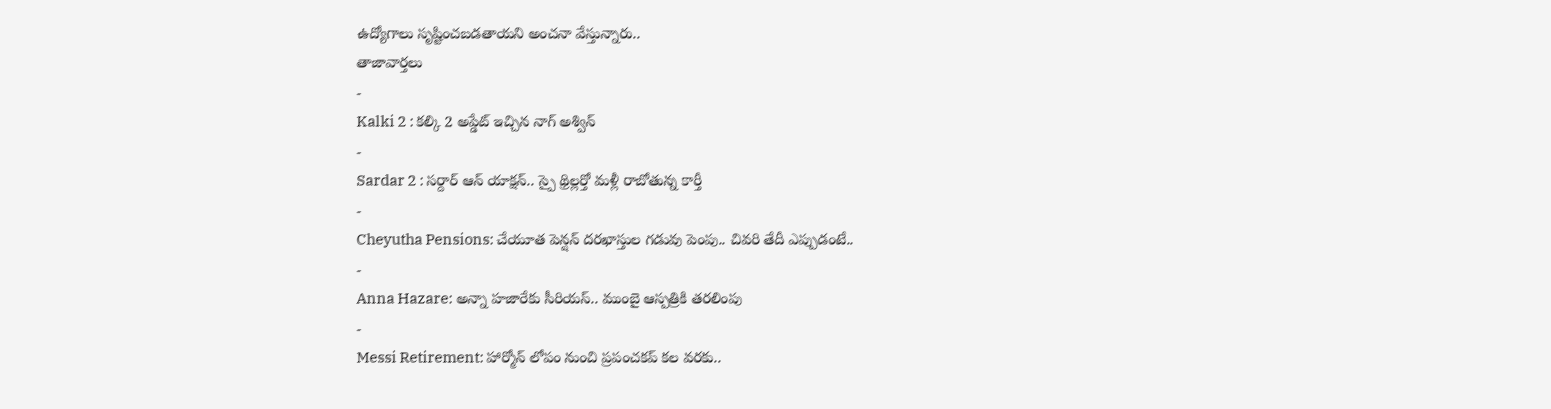ఉద్యోగాలు సృష్టించబడతాయని అంచనా వేస్తున్నారు..
తాజావార్తలు
-
Kalki 2 : కల్కి 2 అప్డేట్ ఇచ్చిన నాగ్ అశ్విన్
-
Sardar 2 : సర్దార్ ఆన్ యాక్షన్.. స్పై థ్రిల్లర్తో మళ్లీ రాబోతున్న కార్తీ
-
Cheyutha Pensions: చేయూత పెన్షన్ దరఖాస్తుల గడువు పెంపు.. చివరి తేదీ ఎప్పుడంటే..
-
Anna Hazare: అన్నా హజారేకు సీరియస్.. ముంబై ఆస్పత్రికి తరలింపు
-
Messi Retirement: హార్మోన్ లోపం నుంచి ప్రపంచకప్ కల వరకు..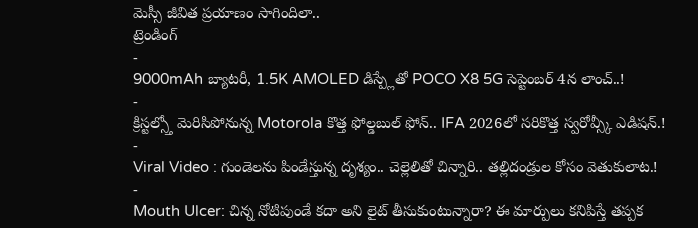మెస్సీ జీవిత ప్రయాణం సాగిందిలా..
ట్రెండింగ్
-
9000mAh బ్యాటరీ, 1.5K AMOLED డిస్ప్లేతో POCO X8 5G సెప్టెంబర్ 4న లాంచ్..!
-
క్రిస్టల్స్తో మెరిసిపోనున్న Motorola కొత్త ఫోల్డబుల్ ఫోన్.. IFA 2026లో సరికొత్త స్వరోవ్స్కీ ఎడిషన్.!
-
Viral Video : గుండెలను పిండేస్తున్న దృశ్యం.. చెల్లెలితో చిన్నారి.. తల్లిదండ్రుల కోసం వెతుకులాట.!
-
Mouth Ulcer: చిన్న నోటిపుండే కదా అని లైట్ తీసుకుంటున్నారా? ఈ మార్పులు కనిపిస్తే తప్పక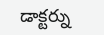డాక్టర్ను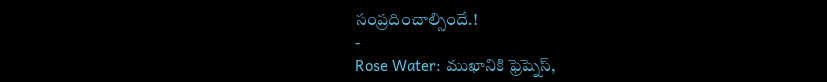సంప్రదించాల్సిందే.!
-
Rose Water: ముఖానికి ఫ్రెష్నెస్,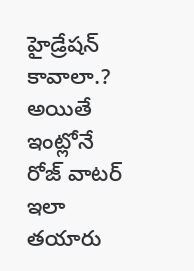హైడ్రేషన్ కావాలా.? అయితే ఇంట్లోనే రోజ్ వాటర్ ఇలా తయారు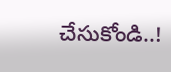చేసుకోండి..!